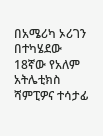በአሜሪካ ኦሪገን በተካሄደው 18ኛው የአለም አትሌቲክስ ሻምፒዎና ተሳታፊ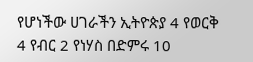የሆነችው ሀገራችን ኢትዮጵያ 4 የወርቅ 4 የብር 2 የነሃስ በድምሩ 10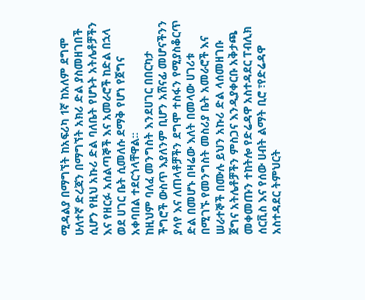ሚዳልያ በማግኘት ከአፍሪካ 1ኛ ከአለም ደግሞ ሁለተኛ ድረጃን በማግኘት አክሪ ድል ያስመዘገበች ሲሆን የዚህ አኩሪ ድል ባለቤት የሆኑት አትሌቶቻችን እና የዘርፉ አሰልጣኞች እና አመራሮች ከድል በኋላ ወደ ሀገር ቤት ሲመለሱ ደማቅ የሆነ የጀግና አቀባበል ተደርጎላቸዋል፡፡
ከዚህም ባለፈ መንግስት እንደሀገር በበርካታ ችግሮች ውስጥ እያለንም ቢሆን አሸናፊ መሆናችንን ያሳየ እና ለጠላቶቻችን ደግሞ ተስፋን የሚያስቆርጥ ድል በመሆኑ በዛሬው እለት በመላው ሀገሪቱ በሚገኙ የመንግስት መስሪያ ቤት አመራሮች እና ሠራተኞች በሙሉ ይህን አኩሪ ድል ላሰመዘገቡ ጀግና አትሌቶቻችን ምስጋና እንዲያቀርቡ አቅታጫ መቀመጡን ተከትሎ የድሬዳዋ አስተዳደር ፐብሊክ ሰርቪስ እና የሰው ሀብት ልማት ቢሮ ፣የድሬዳዋ አስተዳደር ትምህርት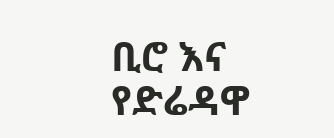ቢሮ እና የድሬዳዋ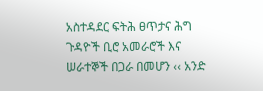አስተዳደር ፍትሕ ፀጥታና ሕግ ጉዳዮች ቢሮ አመራሮች እና ሠራተኞች በጋራ በመሆን ‹‹ አንድ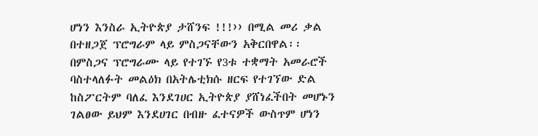ሆነን እንስራ ኢትዮጵያ ታሸንፍ !!!›› በሚል መሪ ቃል በተዘጋጀ ፕሮግራም ላይ ምስጋናቸውን አቅርበዋል፡፡
በምስጋና ፕሮግራሙ ላይ የተገኙ የ3ቱ ተቋማት አመራሮች ባስተላለፉት መልዕክ በአትሌቲክሱ ዘርፍ የተገኘው ድል ከስፖርትም ባለፈ እንደገሀር ኢትዮጵያ ያሸነፈችበት መሆኑን ገልፀው ይህም እንደሀገር በብዙ ፈተናዎች ውስጥም ሆነን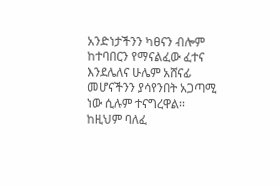አንድነታችንን ካፀናን ብሎም ከተባበርን የማናልፈው ፈተና እንደሌለና ሁሌም አሸናፊ መሆናችንን ያሳየንበት አጋጣሚ ነው ሲሉም ተናግረዋል፡፡
ከዚህም ባለፈ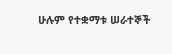ሁሉም የተቋማቱ ሠራተኞች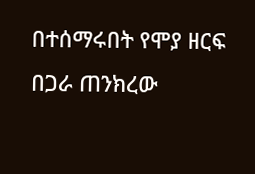በተሰማሩበት የሞያ ዘርፍ በጋራ ጠንክረው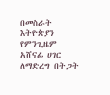በመስራት እትዮጵያን የምንጊዜም አሸናፊ ሀገር ለማድረግ በትጋት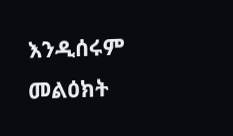እንዲሰሩም መልዕክት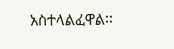አስተላልፈዋል፡፡